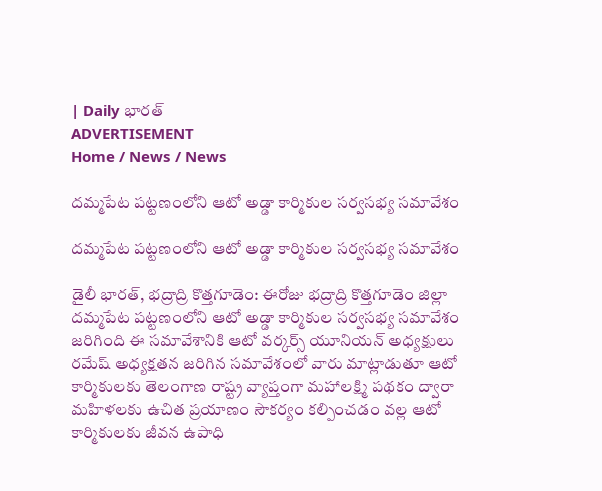| Daily భారత్
ADVERTISEMENT
Home / News / News

దమ్మపేట పట్టణంలోని ఆటో అడ్డా కార్మికుల సర్వసభ్య సమావేశం

దమ్మపేట పట్టణంలోని ఆటో అడ్డా కార్మికుల సర్వసభ్య సమావేశం

డైలీ భారత్, భద్రాద్రి కొత్తగూడెం: ఈరోజు భద్రాద్రి కొత్తగూడెం జిల్లా దమ్మపేట పట్టణంలోని ఆటో అడ్డా కార్మికుల సర్వసభ్య సమావేశం జరిగింది ఈ సమావేశానికి ఆటో వర్కర్స్ యూనియన్ అధ్యక్షులు రమేష్ అధ్యక్షతన జరిగిన సమావేశంలో వారు మాట్లాడుతూ ఆటో కార్మికులకు తెలంగాణ రాష్ట్ర వ్యాప్తంగా మహాలక్ష్మి పథకం ద్వారా మహిళలకు ఉచిత ప్రయాణం సౌకర్యం కల్పించడం వల్ల ఆటో కార్మికులకు జీవన ఉపాధి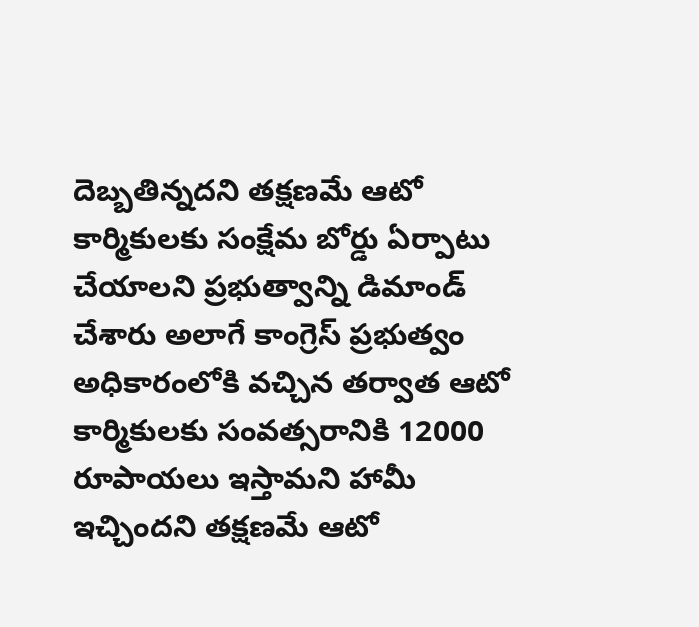దెబ్బతిన్నదని తక్షణమే ఆటో కార్మికులకు సంక్షేమ బోర్డు ఏర్పాటు చేయాలని ప్రభుత్వాన్ని డిమాండ్ చేశారు అలాగే కాంగ్రెస్ ప్రభుత్వం అధికారంలోకి వచ్చిన తర్వాత ఆటో కార్మికులకు సంవత్సరానికి 12000 రూపాయలు ఇస్తామని హామీ ఇచ్చిందని తక్షణమే ఆటో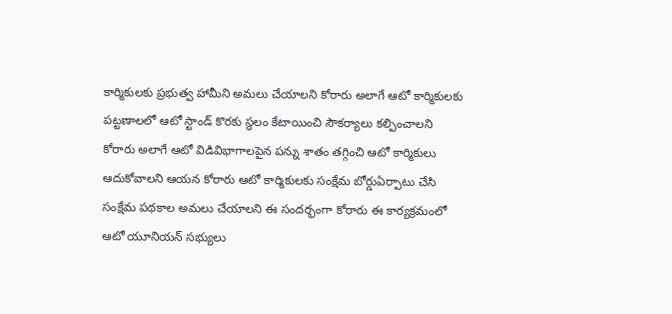కార్మికులకు ప్రభుత్వ హామీని అమలు చేయాలని కోరారు అలాగే ఆటో కార్మికులకు పట్టణాలలో ఆటో స్టాండ్ కొరకు స్థలం కేటాయించి సౌకర్యాలు కల్పించాలని కోరారు అలాగే ఆటో విడివిభాగాలపైన పన్ను శాతం తగ్గించి ఆటో కార్మికులు ఆదుకోవాలని ఆయన కోరారు ఆటో కార్మికులకు సంక్షేమ బోర్డుఏర్పాటు చేసి సంక్షేమ పథకాల అమలు చేయాలని ఈ సందర్భంగా కోరారు ఈ కార్యక్రమంలో ఆటో యూనియన్ సభ్యులు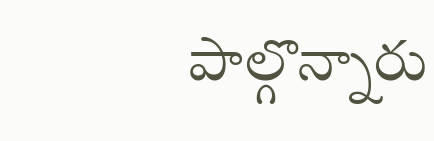పాల్గొన్నారు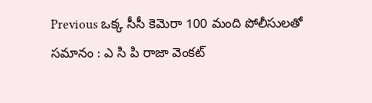Previous ఒక్క సీసీ కెమెరా 100 మంది పోలీసులతో సమానం : ఎ సి పి రాజా వెంకట్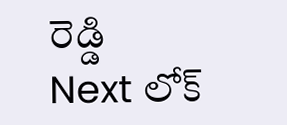రెడ్డి
Next లోక్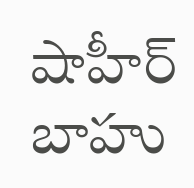షాహీర్ బాహు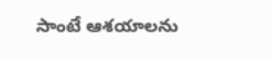సాంటే ఆశయాలను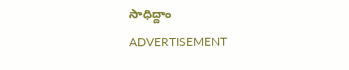సాధిద్దాం
ADVERTISEMENT